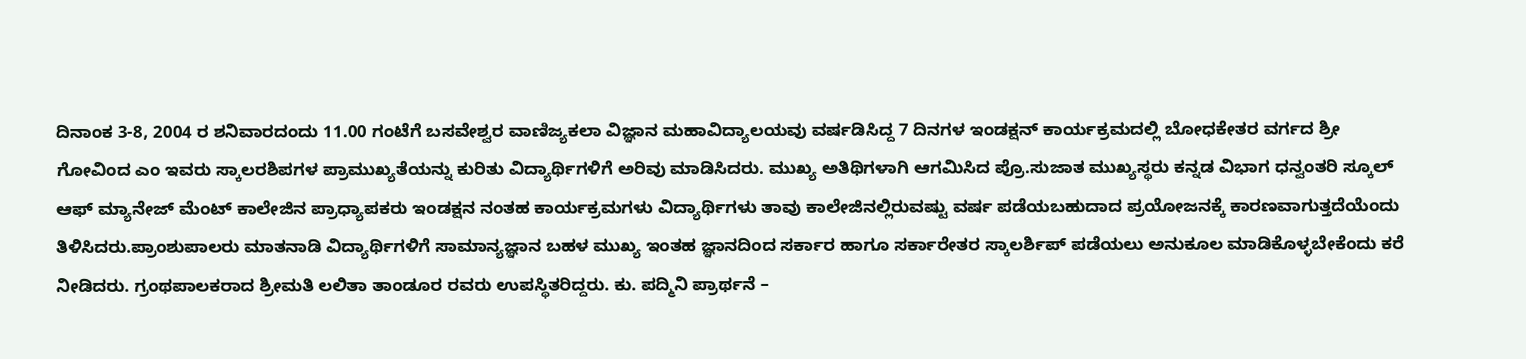ದಿನಾಂಕ 3-8, 2004 ರ ಶನಿವಾರದಂದು 11.00 ಗಂಟೆಗೆ ಬಸವೇಶ್ವರ ವಾಣಿಜ್ಯಕಲಾ ವಿಜ್ಞಾನ ಮಹಾವಿದ್ಯಾಲಯವು ವರ್ಷಡಿಸಿದ್ದ 7 ದಿನಗಳ ಇಂಡಕ್ಷನ್ ಕಾರ್ಯಕ್ರಮದಲ್ಲಿ ಬೋಧಕೇತರ ವರ್ಗದ ಶ್ರೀ ಗೋವಿಂದ ಎಂ ಇವರು ಸ್ಕಾಲರಶಿಪಗಳ ಪ್ರಾಮುಖ್ಯತೆಯನ್ನು ಕುರಿತು ವಿದ್ಯಾರ್ಥಿಗಳಿಗೆ ಅರಿವು ಮಾಡಿಸಿದರು. ಮುಖ್ಯ ಅತಿಥಿಗಳಾಗಿ ಆಗಮಿಸಿದ ಪ್ರೊ.ಸುಜಾತ ಮುಖ್ಯಸ್ಥರು ಕನ್ನಡ ವಿಭಾಗ ಧನ್ವಂತರಿ ಸ್ಕೂಲ್ ಆಫ್ ಮ್ಯಾನೇಜ್ ಮೆಂಟ್ ಕಾಲೇಜಿನ ಪ್ರಾಧ್ಯಾಪಕರು ಇಂಡಕ್ಷನ ನಂತಹ ಕಾರ್ಯಕ್ರಮಗಳು ವಿದ್ಯಾರ್ಥಿಗಳು ತಾವು ಕಾಲೇಜಿನಲ್ಲಿರುವಷ್ಟು ವರ್ಷ ಪಡೆಯಬಹುದಾದ ಪ್ರಯೋಜನಕ್ಕೆ ಕಾರಣವಾಗುತ್ತದೆಯೆಂದು ತಿಳಿಸಿದರು.ಪ್ರಾಂಶುಪಾಲರು ಮಾತನಾಡಿ ವಿದ್ಯಾರ್ಥಿಗಳಿಗೆ ಸಾಮಾನ್ಯಜ್ಞಾನ ಬಹಳ ಮುಖ್ಯ ಇಂತಹ ಜ್ಞಾನದಿಂದ ಸರ್ಕಾರ ಹಾಗೂ ಸರ್ಕಾರೇತರ ಸ್ಕಾಲರ್ಶಿಪ್ ಪಡೆಯಲು ಅನುಕೂಲ ಮಾಡಿಕೊಳ್ಳಬೇಕೆಂದು ಕರೆ ನೀಡಿದರು. ಗ್ರಂಥಪಾಲಕರಾದ ಶ್ರೀಮತಿ ಲಲಿತಾ ತಾಂಡೂರ ರವರು ಉಪಸ್ಥಿತರಿದ್ದರು. ಕು. ಪದ್ಮಿನಿ ಪ್ರಾರ್ಥನೆ –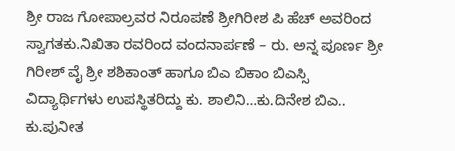ಶ್ರೀ ರಾಜ ಗೋಪಾಲ್ರವರ ನಿರೂಪಣೆ ಶ್ರೀಗಿರೀಶ ಪಿ ಹೆಚ್ ಅವರಿಂದ ಸ್ವಾಗತಕು.ನಿಖಿತಾ ರವರಿಂದ ವಂದನಾರ್ಪಣೆ – ರು. ಅನ್ನ ಪೂರ್ಣ ಶ್ರೀ ಗಿರೀಶ್ ವೈ ಶ್ರೀ ಶಶಿಕಾಂತ್ ಹಾಗೂ ಬಿಎ ಬಿಕಾಂ ಬಿಎಸ್ಸಿ ವಿದ್ಯಾರ್ಥಿಗಳು ಉಪಸ್ಥಿತರಿದ್ದು ಕು. ಶಾಲಿನಿ…ಕು.ದಿನೇಶ ಬಿಎ.. ಕು.ಪುನೀತ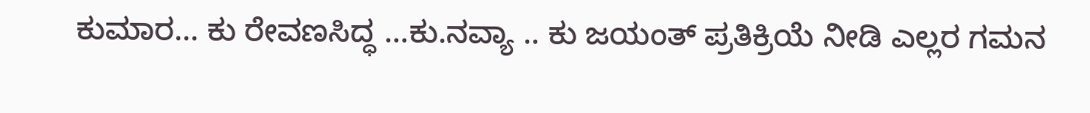ಕುಮಾರ… ಕು ರೇವಣಸಿದ್ಧ …ಕು.ನವ್ಯಾ .. ಕು ಜಯಂತ್ ಪ್ರತಿಕ್ರಿಯೆ ನೀಡಿ ಎಲ್ಲರ ಗಮನ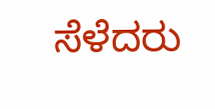ಸೆಳೆದರು